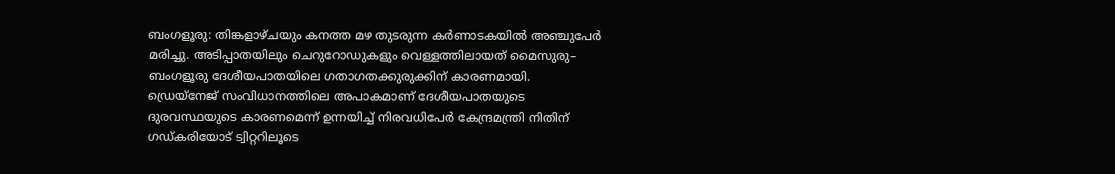ബംഗളൂരു: തിങ്കളാഴ്ചയും കനത്ത മഴ തുടരുന്ന കർണാടകയിൽ അഞ്ചുപേർ മരിച്ചു. അടിപ്പാതയിലും ചെറുറോഡുകളും വെള്ളത്തിലായത് മൈസുരു– ബംഗളൂരു ദേശീയപാതയിലെ ഗതാഗതക്കുരുക്കിന് കാരണമായി.
ഡ്രെയ്നേജ് സംവിധാനത്തിലെ അപാകമാണ് ദേശീയപാതയുടെ ദുരവസ്ഥയുടെ കാരണമെന്ന് ഉന്നയിച്ച് നിരവധിപേർ കേന്ദ്രമന്ത്രി നിതിന് ഗഡ്കരിയോട് ട്വിറ്ററിലൂടെ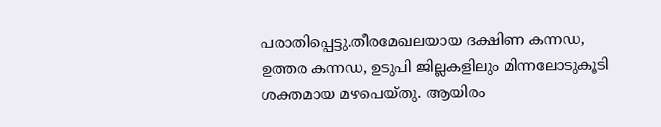പരാതിപ്പെട്ടു.തീരമേഖലയായ ദക്ഷിണ കന്നഡ, ഉത്തര കന്നഡ, ഉടുപി ജില്ലകളിലും മിന്നലോടുകൂടി ശക്തമായ മഴപെയ്തു. ആയിരം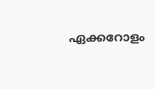ഏക്കറോളം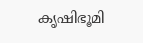കൃഷിഭൂമി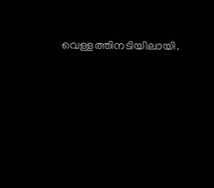വെള്ളത്തിനടിയിലായി.